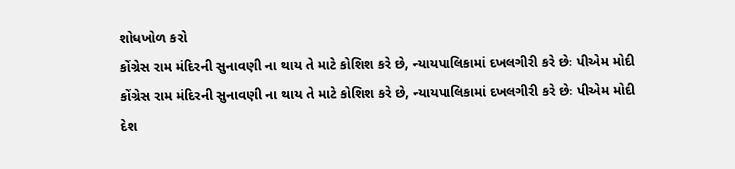શોધખોળ કરો
કોંગ્રેસ રામ મંદિરની સુનાવણી ના થાય તે માટે કોશિશ કરે છે, ન્યાયપાલિકામાં દખલગીરી કરે છેઃ પીએમ મોદી
કોંગ્રેસ રામ મંદિરની સુનાવણી ના થાય તે માટે કોશિશ કરે છે, ન્યાયપાલિકામાં દખલગીરી કરે છેઃ પીએમ મોદી
દેશ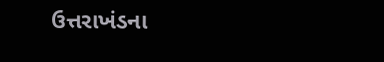ઉત્તરાખંડના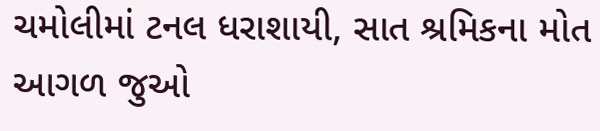ચમોલીમાં ટનલ ધરાશાયી, સાત શ્રમિકના મોત
આગળ જુઓ